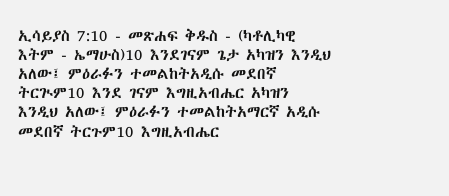ኢሳይያስ 7:10 - መጽሐፍ ቅዱስ - (ካቶሊካዊ እትም - ኤማሁስ)10 እንደገናም ጌታ አካዝን እንዲህ አለው፤ ምዕራፉን ተመልከትአዲሱ መደበኛ ትርጒም10 እንደ ገናም እግዚአብሔር አካዝን እንዲህ አለው፤ ምዕራፉን ተመልከትአማርኛ አዲሱ መደበኛ ትርጉም10 እግዚአብሔር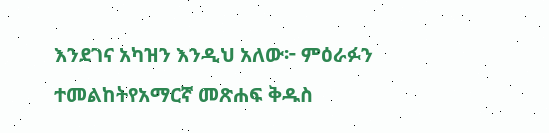እንደገና አካዝን እንዲህ አለው፦ ምዕራፉን ተመልከትየአማርኛ መጽሐፍ ቅዱስ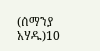(ሰማንያ አሃዱ)10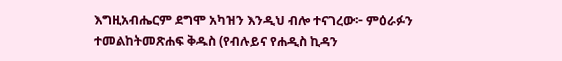እግዚአብሔርም ደግሞ አካዝን እንዲህ ብሎ ተናገረው፦ ምዕራፉን ተመልከትመጽሐፍ ቅዱስ (የብሉይና የሐዲስ ኪዳን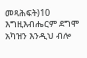መጻሕፍት)10 እግዚእብሔርም ደግሞ አካዝን እንዲህ ብሎ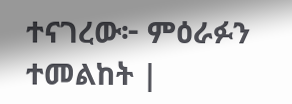ተናገረው፦ ምዕራፉን ተመልከት |